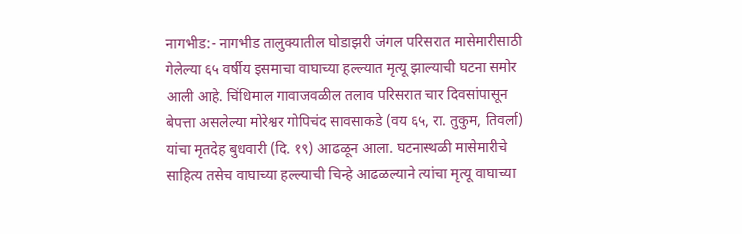नागभीड:- नागभीड तालुक्यातील घोडाझरी जंगल परिसरात मासेमारीसाठी गेलेल्या ६५ वर्षीय इसमाचा वाघाच्या हल्ल्यात मृत्यू झाल्याची घटना समोर आली आहे. चिंधिमाल गावाजवळील तलाव परिसरात चार दिवसांपासून बेपत्ता असलेल्या मोरेश्वर गोपिचंद सावसाकडे (वय ६५, रा. तुकुम, तिवर्ला) यांचा मृतदेह बुधवारी (दि. १९) आढळून आला. घटनास्थळी मासेमारीचे साहित्य तसेच वाघाच्या हल्ल्याची चिन्हे आढळल्याने त्यांचा मृत्यू वाघाच्या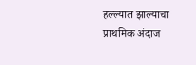हल्ल्यात झाल्याचा प्राथमिक अंदाज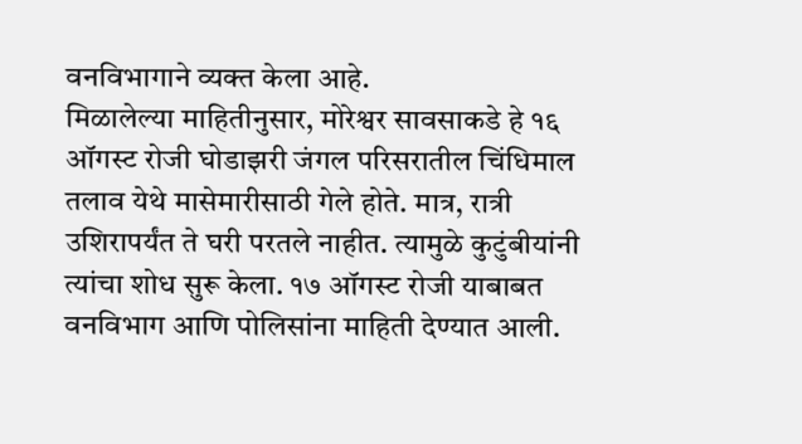वनविभागाने व्यक्त केला आहे.
मिळालेल्या माहितीनुसार, मोरेश्वर सावसाकडे हे १६ ऑगस्ट रोजी घोडाझरी जंगल परिसरातील चिंधिमाल तलाव येथे मासेमारीसाठी गेले होते. मात्र, रात्री उशिरापर्यंत ते घरी परतले नाहीत. त्यामुळे कुटुंबीयांनी त्यांचा शोध सुरू केला. १७ ऑगस्ट रोजी याबाबत वनविभाग आणि पोलिसांना माहिती देण्यात आली.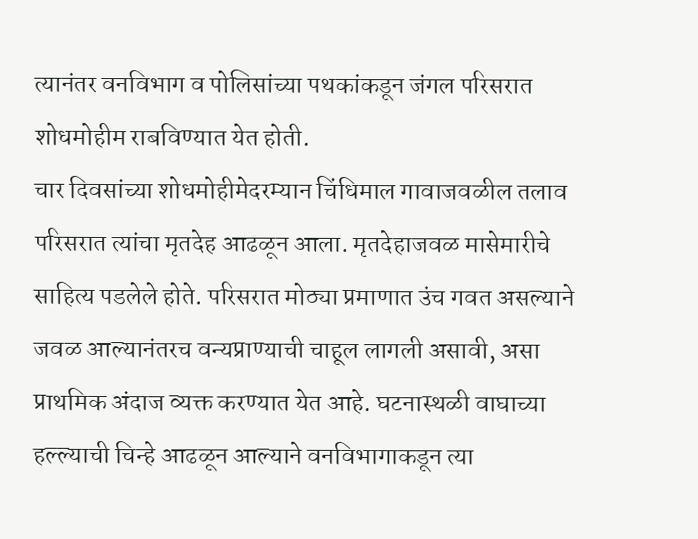त्यानंतर वनविभाग व पोलिसांच्या पथकांकडून जंगल परिसरात शोधमोहीम राबविण्यात येत होती.
चार दिवसांच्या शोधमोहीमेदरम्यान चिंधिमाल गावाजवळील तलाव परिसरात त्यांचा मृतदेह आढळून आला. मृतदेहाजवळ मासेमारीचे साहित्य पडलेले होते. परिसरात मोठ्या प्रमाणात उंच गवत असल्याने जवळ आल्यानंतरच वन्यप्राण्याची चाहूल लागली असावी, असा प्राथमिक अंदाज व्यक्त करण्यात येत आहे. घटनास्थळी वाघाच्या हल्ल्याची चिन्हे आढळून आल्याने वनविभागाकडून त्या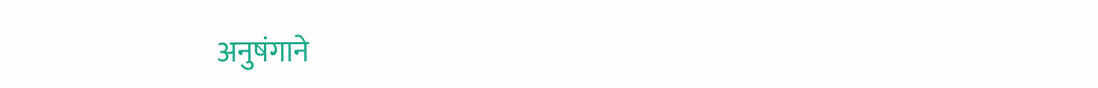अनुषंगाने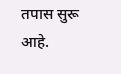तपास सुरू आहे.